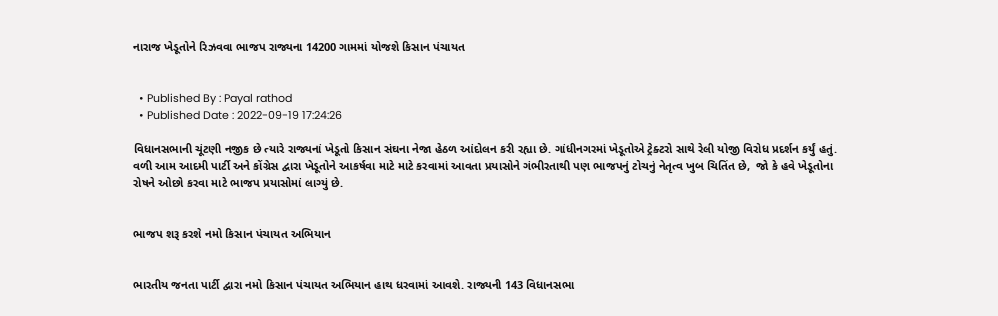નારાજ ખેડૂતોને રિઝવવા ભાજપ રાજ્યના 14200 ગામમાં યોજશે કિસાન પંચાયત


  • Published By : Payal rathod
  • Published Date : 2022-09-19 17:24:26

વિધાનસભાની ચૂંટણી નજીક છે ત્યારે રાજ્યનાં ખેડૂતો કિસાન સંઘના નેજા હેઠળ આંદોલન કરી રહ્યા છે. ગાંધીનગરમાં ખેડૂતોએ ટ્રેક્ટરો સાથે રેલી યોજી વિરોધ પ્રદર્શન કર્યું હતું. વળી આમ આદમી પાર્ટી અને કોંગ્રેસ દ્વારા ખેડૂતોને આકર્ષવા માટે માટે કરવામાં આવતા પ્રયાસોને ગંભીરતાથી પણ ભાજપનું ટોચનું નેતૃત્વ ખુબ ચિતિંત છે,  જો કે હવે ખેડૂતોના રોષને ઓછો કરવા માટે ભાજપ પ્રયાસોમાં લાગ્યું છે.


ભાજપ શરૂ કરશે નમો કિસાન પંચાયત અભિયાન


ભારતીય જનતા પાર્ટી દ્વારા નમો કિસાન પંચાયત અભિયાન હાથ ધરવામાં આવશે. રાજ્યની 143 વિધાનસભા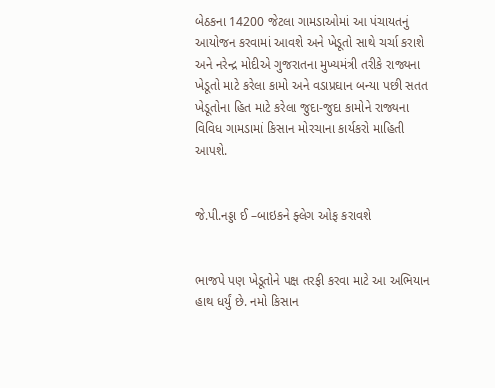બેઠકના 14200 જેટલા ગામડાઓમાં આ પંચાયતનું આયોજન કરવામાં આવશે અને ખેડૂતો સાથે ચર્ચા કરાશે અને નરેન્દ્ર મોદીએ ગુજરાતના મુખ્યમંત્રી તરીકે રાજ્યના ખેડૂતો માટે કરેલા કામો અને વડાપ્રઘાન બન્યા પછી સતત ખેડૂતોના હિત માટે કરેલા જુદા-જુદા કામોને રાજ્યના વિવિધ ગામડામાં કિસાન મોરચાના કાર્યકરો માહિતી આપશે.


જે.પી.નડ્ડા ઈ –બાઇકને ફ્લેગ ઓફ કરાવશે


ભાજપે પણ ખેડૂતોને પક્ષ તરફી કરવા માટે આ અભિયાન હાથ ધર્યું છે. નમો કિસાન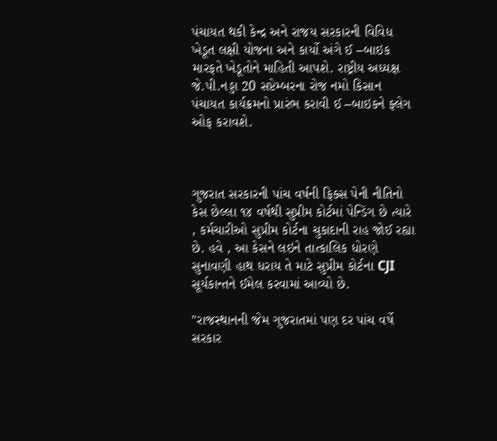પંચાયત થકી કેન્દ્ર અને રાજય સરકારની વિવિધ ખેડૂત લક્ષી યોજના અને કાર્યો અંગે ઈ –બાઇક મારફતે ખેડૂતોને માહિતી આપશે. રાષ્ટ્રીય અધ્યક્ષ જે.પી.નડ્ડા 20 સપ્ટેમ્બરના રોજ નમો કિસાન પંચાયત કાર્યક્રમનો પ્રારંભ કરાવી ઈ –બાઇકને ફ્લેગ ઓફ કરાવશે.



ગુજરાત સરકારની પાંચ વર્ષની ફિક્સ પેની નીતિનો કેસ છેલ્લા ૧૪ વર્ષથી સુપ્રીમ કોર્ટમાં પેન્ડિંગ છે ત્યારે , કર્મચારીઓ સુપ્રીમ કોર્ટના ચુકાદાની રાહ જોઈ રહ્યા છે. હવે , આ કેસને લઇને તાત્કાલિક ધોરણે સુનાવણી હાથ ધરાય તે માટે સુપ્રીમ કોર્ટના CJI સૂર્યકાન્તને ઈમેલ કરવામાં આવ્યો છે.

"રાજસ્થાનની જેમ ગુજરાતમાં પણ દર પાંચ વર્ષે સરકાર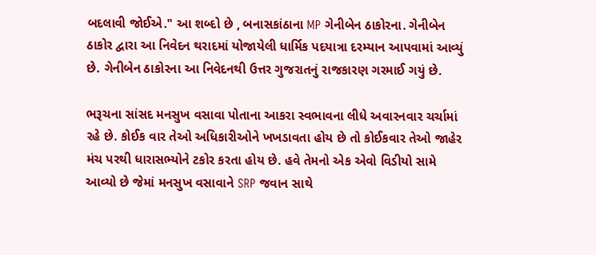બદલાવી જોઈએ." આ શબ્દો છે , બનાસકાંઠાના MP ગેનીબેન ઠાકોરના. ગેનીબેન ઠાકોર દ્વારા આ નિવેદન થરાદમાં યોજાયેલી ધાર્મિક પદયાત્રા દરમ્યાન આપવામાં આવ્યું છે. ગેનીબેન ઠાકોરના આ નિવેદનથી ઉત્તર ગુજરાતનું રાજકારણ ગરમાઈ ગયું છે.

ભરૂચના સાંસદ મનસુખ વસાવા પોતાના આકરા સ્વભાવના લીધે અવારનવાર ચર્ચામાં રહે છે. કોઈક વાર તેઓ અધિકારીઓને ખખડાવતા હોય છે તો કોઈકવાર તેઓ જાહેર મંચ પરથી ધારાસભ્યોને ટકોર કરતા હોય છે. હવે તેમનો એક એવો વિડીયો સામે આવ્યો છે જેમાં મનસુખ વસાવાને SRP જવાન સાથે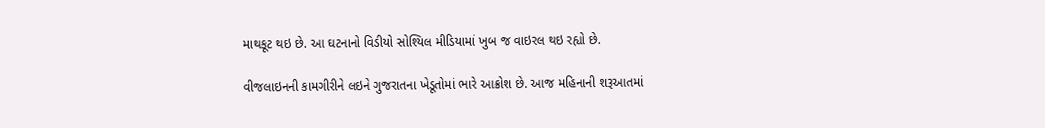માથકૂટ થઇ છે. આ ઘટનાનો વિડીયો સોશ્યિલ મીડિયામાં ખુબ જ વાઇરલ થઇ રહ્યો છે.

વીજલાઇનની કામગીરીને લઇને ગુજરાતના ખેડૂતોમાં ભારે આક્રોશ છે. આજ મહિનાની શરૂઆતમાં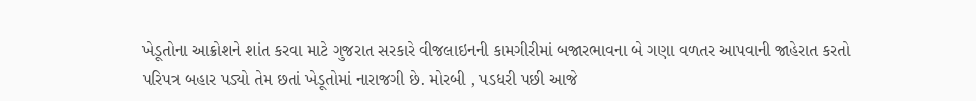ખેડૂતોના આક્રોશને શાંત કરવા માટે ગુજરાત સરકારે વીજલાઇનની કામગીરીમાં બજારભાવના બે ગણા વળતર આપવાની જાહેરાત કરતો પરિપત્ર બહાર પડ્યો તેમ છતાં ખેડૂતોમાં નારાજગી છે. મોરબી , પડધરી પછી આજે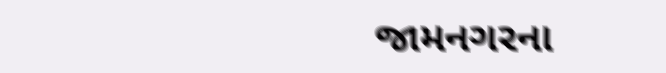જામનગરના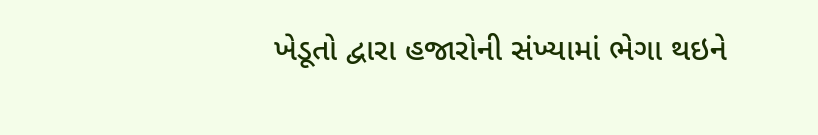ખેડૂતો દ્વારા હજારોની સંખ્યામાં ભેગા થઇને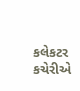કલેકટર કચેરીએ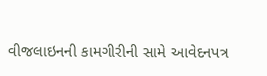વીજલાઇનની કામગીરીની સામે આવેદનપત્ર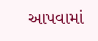આપવામાં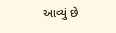આવ્યું છે